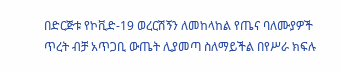በድርጅቱ የኮቪድ-19 ወረርሽኝን ለመከላከል የጤና ባለሙያዎች ጥረት ብቻ አጥጋቢ ውጤት ሊያመጣ ስለማይችል በየሥራ ክፍሉ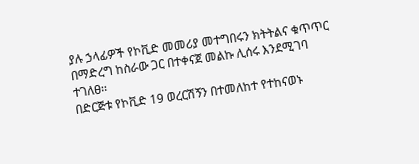ያሉ ኃላፊዎች የኮቪድ መመሪያ መተግበሩን ክትትልና ቁጥጥር በማድረግ ከስራው ጋር በተቀናጀ መልኩ ሊሰሩ እንደሚገባ ተገለፀ፡፡
በድርጅቱ የኮቪድ 19 ወረርሽኝን በተመለከተ የተከናወኑ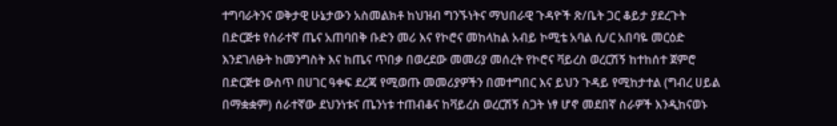ተግባራትንና ወቅታዊ ሁኔታውን አስመልክቶ ከህዝብ ግንኙነትና ማህበራዊ ጉዳዮች ጽ/ቤት ጋር ቆይታ ያደረጉት በድርጅቱ የሰራተኛ ጤና አጠባበቅ ቡድን መሪ እና የኮሮና መከላከል አብይ ኮሚቴ አባል ሲ/ር አበባዬ መርዕድ እንደገለፁት ከመንግስት እና ከጤና ጥበቃ በወረደው መመሪያ መሰረት የኮሮና ቫይረስ ወረርሽኝ ከተከሰተ ጀምሮ በድርጅቱ ውስጥ በሀገር ዓቀፍ ደረጃ የሚወጡ መመሪያዎችን በመተግበር እና ይህን ጉዳይ የሚከታተል (ግብረ ሀይል በማቋቋም) ሰራተኛው ደህንነቱና ጤንነቱ ተጠብቆና ከቫይረስ ወረርሽኝ ስጋት ነፃ ሆኖ መደበኛ ስራዎች እንዲከናወኑ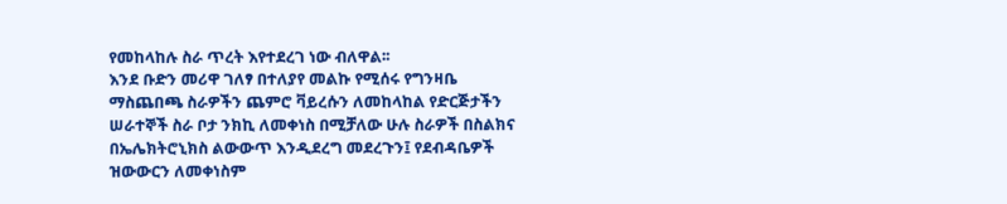የመከላከሉ ስራ ጥረት እየተደረገ ነው ብለዋል፡፡
እንደ ቡድን መሪዋ ገለፃ በተለያየ መልኩ የሚሰሩ የግንዛቤ ማስጨበጫ ስራዎችን ጨምሮ ቫይረሱን ለመከላከል የድርጅታችን ሠራተኞች ስራ ቦታ ንክኪ ለመቀነስ በሚቻለው ሁሉ ስራዎች በስልክና በኤሌክትሮኒክስ ልውውጥ እንዲደረግ መደረጉን፤ የደብዳቤዎች ዝውውርን ለመቀነስም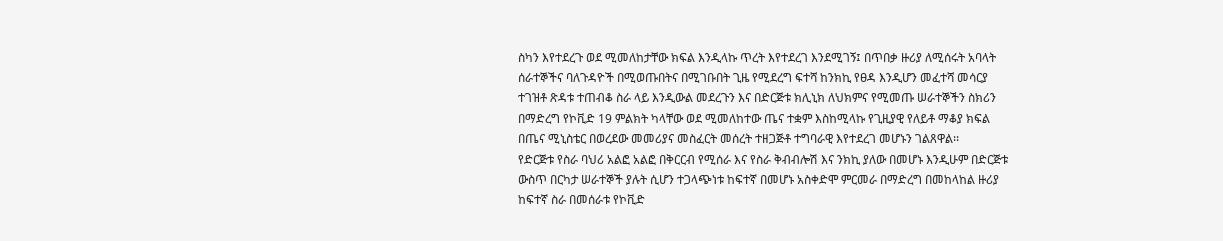ስካን እየተደረጉ ወደ ሚመለከታቸው ክፍል እንዲላኩ ጥረት እየተደረገ እንደሚገኝ፤ በጥበቃ ዙሪያ ለሚሰሩት አባላት ሰራተኞችና ባለጉዳዮች በሚወጡበትና በሚገቡበት ጊዜ የሚደረግ ፍተሻ ከንክኪ የፀዳ እንዲሆን መፈተሻ መሳርያ ተገዝቶ ጽዳቱ ተጠብቆ ስራ ላይ እንዲውል መደረጉን እና በድርጅቱ ክሊኒክ ለህክምና የሚመጡ ሠራተኞችን ስክሪን በማድረግ የኮቪድ 19 ምልክት ካላቸው ወደ ሚመለከተው ጤና ተቋም እስከሚላኩ የጊዚያዊ የለይቶ ማቆያ ክፍል በጤና ሚኒስቴር በወረደው መመሪያና መስፈርት መሰረት ተዘጋጅቶ ተግባራዊ እየተደረገ መሆኑን ገልጸዋል፡፡
የድርጅቱ የስራ ባህሪ አልፎ አልፎ በቅርርብ የሚሰራ እና የስራ ቅብብሎሽ እና ንክኪ ያለው በመሆኑ እንዲሁም በድርጅቱ ውስጥ በርካታ ሠራተኞች ያሉት ሲሆን ተጋላጭነቱ ከፍተኛ በመሆኑ አስቀድሞ ምርመራ በማድረግ በመከላከል ዙሪያ ከፍተኛ ስራ በመሰራቱ የኮቪድ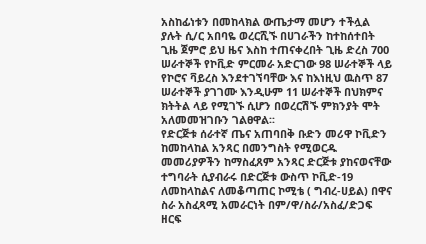አስከፊነቱን በመከላክል ውጤታማ መሆን ተችሏል ያሉት ሲ/ር አበባዬ ወረርሺኙ በሀገራችን ከተከሰተበት ጊዜ ጀምሮ ይህ ዜና እስከ ተጠናቀረበት ጊዜ ድረስ 700 ሠራተኞች የኮቪድ ምርመራ አድርገው 98 ሠራተኞች ላይ የኮሮና ቫይረስ እንደተገኘባቸው እና ከእነዚህ ዉስጥ 87 ሠራተኞች ያገገሙ እንዲሁም 11 ሠራተኞች በህክምና ክትትል ላይ የሚገኙ ሲሆን በወረርሽኙ ምክንያት ሞት አለመመዝገቡን ገልፀዋል፡፡
የድርጅቱ ሰራተኛ ጤና አጠባበቅ ቡድን መሪዋ ኮቪድን ከመከላከል አንጻር በመንግስት የሚወርዱ መመሪያዎችን ከማስፈጸም አንጻር ድርጅቱ ያከናወናቸው ተግባራት ሲያብራሩ በድርጅቱ ውስጥ ኮቪድ-19 ለመከላከልና ለመቆጣጠር ኮሚቴ ( ግብረ-ሀይል) በዋና ስራ አስፈጻሚ አመራርነት በም/ዋ/ስራ/አስፈ/ድጋፍ ዘርፍ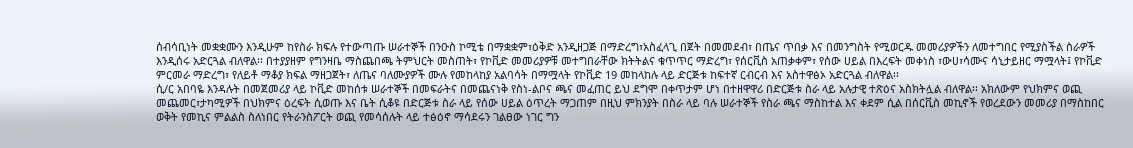ሰብሳቢነት መቋቋሙን እንዲሁም ከየስራ ክፍሉ የተውጣጡ ሠራተኞች በንዑስ ኮሚቴ በማቋቋም፣ዕቅድ አንዲዘጋጅ በማድረግ፣አስፈላጊ በጀት በመመደብ፣ በጤና ጥበቃ እና በመንግስት የሚወርዱ መመሪያዎችን ለመተግበር የሚያስችል ስራዎች እንዲሰሩ አድርጓል ብለዋል፡፡ በተያያዘም የግንዛቤ ማስጨበጫ ትምህርት መስጠት፣ የኮቪድ መመሪያዎቹ መተግበራቸው ክትትልና ቁጥጥር ማድረግ፣ የሰርቪስ አጠቃቀም፣ የሰው ሀይል በእረፍት መቀነስ ፣ውሀ፣ሳሙና ሳኒታይዘር ማሟላት፤ የኮቪድ ምርመራ ማድረግ፣ የለይቶ ማቆያ ክፍል ማዘጋጀት፣ ለጤና ባለሙያዎች ሙሉ የመከላከያ አልባሳት በማሟላት የኮቪድ 19 መከላከሉ ላይ ድርጅቱ ከፍተኛ ርብርብ እና አስተዋፅኦ አድርጓል ብለዋል፡፡
ሲ/ር አበባዬ እንዳሉት በመጀመሪያ ላይ ኮቪድ መከሰቱ ሠራተኞች በመፍራትና በመጨናነቅ የስነ-ልቦና ጫና መፈጠር ይህ ደግሞ በቀጥታም ሆነ በተዘዋዋሪ በድርጅቱ ስራ ላይ አሉታዊ ተጽዕና አስክትሏል ብለዋል፡፡ አክለውም የህክምና ወጪ መጨመር፣ታካሚዎች በህክምና ዕረፍት ሲወጡ እና ቤት ሲቆዩ በድርጅቱ ስራ ላይ የሰው ሀይል ዕጥረት ማጋጠም በዚህ ምክንያት በስራ ላይ ባሉ ሠራተኞች የስራ ጫና ማስከተል እና ቀደም ሲል በሰርቪስ መኪኖች የወረደውን መመሪያ በማስከበር ወቅት የመኪና ምልልስ ስለነበር የትራንስፖርት ወጪ የመሳሰሉት ላይ ተፅዕኖ ማሳደሩን ገልፀው ነገር ግን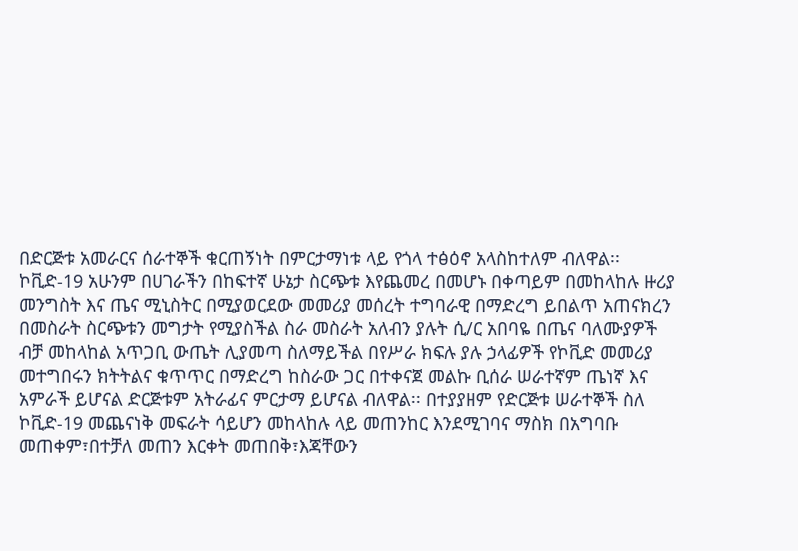በድርጅቱ አመራርና ሰራተኞች ቁርጠኝነት በምርታማነቱ ላይ የጎላ ተፅዕኖ አላስከተለም ብለዋል፡፡
ኮቪድ-19 አሁንም በሀገራችን በከፍተኛ ሁኔታ ስርጭቱ እየጨመረ በመሆኑ በቀጣይም በመከላከሉ ዙሪያ መንግስት እና ጤና ሚኒስትር በሚያወርደው መመሪያ መሰረት ተግባራዊ በማድረግ ይበልጥ አጠናክረን በመስራት ስርጭቱን መግታት የሚያስችል ስራ መስራት አለብን ያሉት ሲ/ር አበባዬ በጤና ባለሙያዎች ብቻ መከላከል አጥጋቢ ውጤት ሊያመጣ ስለማይችል በየሥራ ክፍሉ ያሉ ኃላፊዎች የኮቪድ መመሪያ መተግበሩን ክትትልና ቁጥጥር በማድረግ ከስራው ጋር በተቀናጀ መልኩ ቢሰራ ሠራተኛም ጤነኛ እና አምራች ይሆናል ድርጅቱም አትራፊና ምርታማ ይሆናል ብለዋል፡፡ በተያያዘም የድርጅቱ ሠራተኞች ስለ ኮቪድ-19 መጨናነቅ መፍራት ሳይሆን መከላከሉ ላይ መጠንከር እንደሚገባና ማስክ በአግባቡ መጠቀም፣በተቻለ መጠን እርቀት መጠበቅ፣እጃቸውን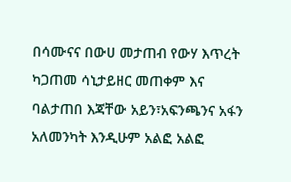በሳሙናና በውሀ መታጠብ የውሃ እጥረት ካጋጠመ ሳኒታይዘር መጠቀም እና ባልታጠበ እጃቸው አይን፣አፍንጫንና አፋን አለመንካት እንዲሁም አልፎ አልፎ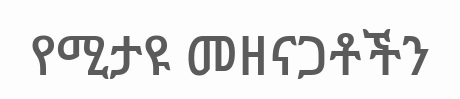የሚታዩ መዘናጋቶችን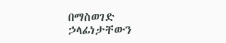በማስወገድ ኃላፊነታቸውን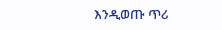እንዲወጡ ጥሪ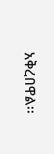አቅረበዋል፡፡